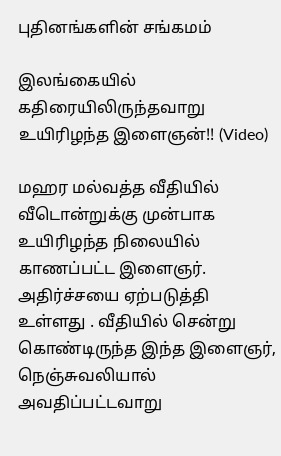புதினங்களின் சங்கமம்

இலங்கையில் கதிரையிலிருந்தவாறு உயிரிழந்த இளைஞன்!! (Video)

மஹர மல்வத்த வீதியில் வீடொன்றுக்கு முன்பாக உயிரிழந்த நிலையில் காணப்பட்ட இளைஞர். அதிர்ச்சயை ஏற்படுத்தி உள்ளது . வீதியில் சென்று கொண்டிருந்த இந்த இளைஞர், நெஞ்சுவலியால் அவதிப்பட்டவாறு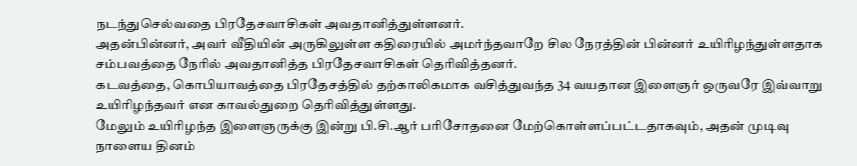நடந்துசெல்வதை பிரதேசவாசிகள் அவதானித்துள்ளனர்.
அதன்பின்னர், அவர் வீதியின் அருகிலுள்ள கதிரையில் அமர்ந்தவாறே சில நேரத்தின் பின்னர் உயிரிழந்துள்ளதாக சம்பவத்தை நேரில் அவதானித்த பிரதேசவாசிகள் தெரிவித்தனர்.
கடவத்தை, கொபியாவத்தை பிரதேசத்தில் தற்காலிகமாக வசித்துவந்த 34 வயதான இளைஞர் ஒருவரே இவ்வாறு உயிரிழந்தவர் என காவல்துறை தெரிவித்துள்ளது.
மேலும் உயிரிழந்த இளைஞருக்கு இன்று பி.சி.ஆர் பரிசோதனை மேற்கொள்ளப்பட்டதாகவும், அதன் முடிவு நாளைய தினம்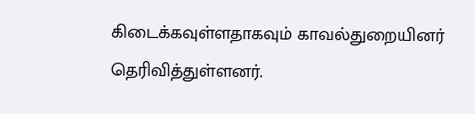கிடைக்கவுள்ளதாகவும் காவல்துறையினர் தெரிவித்துள்ளனர்.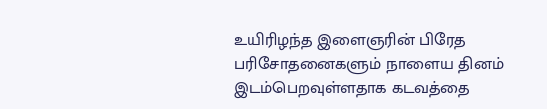உயிரிழந்த இளைஞரின் பிரேத பரிசோதனைகளும் நாளைய தினம் இடம்பெறவுள்ளதாக கடவத்தை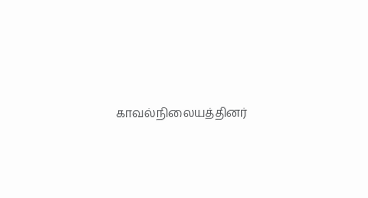காவல்நிலையத்தினர்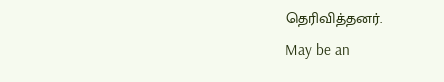தெரிவித்தனர்.
May be an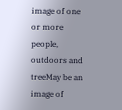image of one or more people, outdoors and treeMay be an image of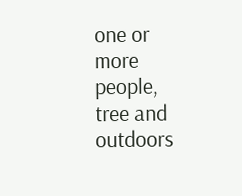one or more people, tree and outdoors